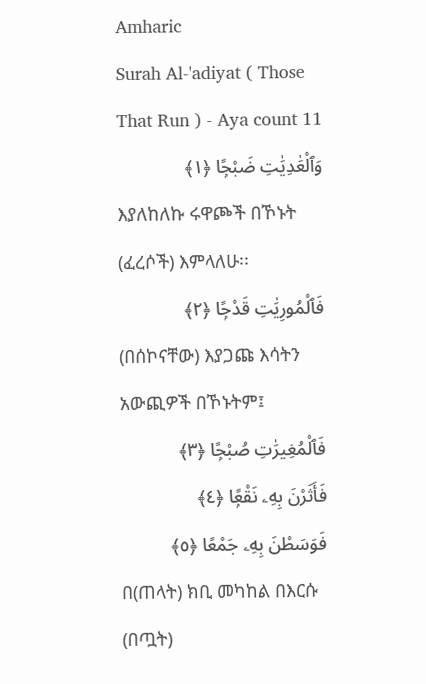Amharic
Surah Al-'adiyat ( Those That Run ) - Aya count 11
وَٱلْعَٰدِيَٰتِ ضَبْحًۭا ﴿١﴾
እያለከለኩ ሩዋጮች በኾኑት (ፈረሶች) እምላለሁ፡፡
فَٱلْمُورِيَٰتِ قَدْحًۭا ﴿٢﴾
(በሰኮናቸው) እያጋጩ እሳትን አውጪዎች በኾኑትም፤
فَٱلْمُغِيرَٰتِ صُبْحًۭا ﴿٣﴾
فَأَثَرْنَ بِهِۦ نَقْعًۭا ﴿٤﴾
فَوَسَطْنَ بِهِۦ جَمْعًا ﴿٥﴾
በ(ጠላት) ክቢ መካከል በእርሱ (በጧት)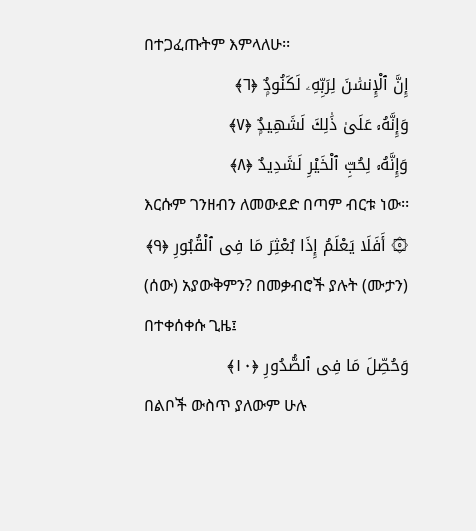በተጋፈጡትም እምላለሁ፡፡
إِنَّ ٱلْإِنسَٰنَ لِرَبِّهِۦ لَكَنُودٌۭ ﴿٦﴾
وَإِنَّهُۥ عَلَىٰ ذَٰلِكَ لَشَهِيدٌۭ ﴿٧﴾
وَإِنَّهُۥ لِحُبِّ ٱلْخَيْرِ لَشَدِيدٌ ﴿٨﴾
እርሱም ገንዘብን ለመውደድ በጣም ብርቱ ነው፡፡
۞ أَفَلَا يَعْلَمُ إِذَا بُعْثِرَ مَا فِى ٱلْقُبُورِ ﴿٩﴾
(ሰው) አያውቅምን? በመቃብሮች ያሉት (ሙታን) በተቀሰቀሱ ጊዜ፤
وَحُصِّلَ مَا فِى ٱلصُّدُورِ ﴿١٠﴾
በልቦች ውስጥ ያለውም ሁሉ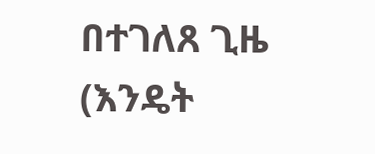በተገለጸ ጊዜ (እንዴት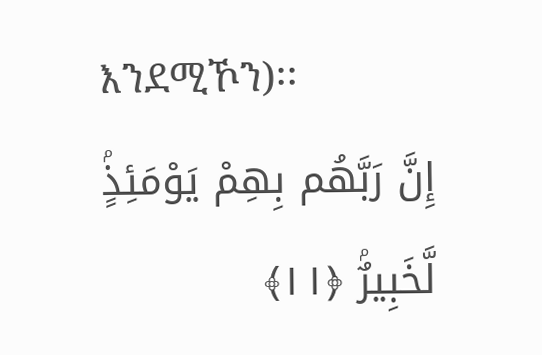እንደሚኾን)፡፡
إِنَّ رَبَّهُم بِهِمْ يَوْمَئِذٍۢ لَّخَبِيرٌۢ ﴿١١﴾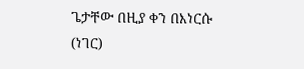ጌታቸው በዚያ ቀን በእነርሱ (ነገር)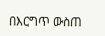በእርግጥ ውስጠ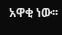አዋቂ ነው፡፡